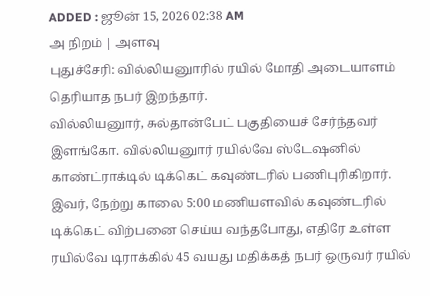ADDED : ஜூன் 15, 2026 02:38 AM
அ நிறம் | அளவு
புதுச்சேரி: வில்லியனுாரில் ரயில் மோதி அடையாளம் தெரியாத நபர் இறந்தார்.
வில்லியனுார், சுல்தான்பேட் பகுதியைச் சேர்ந்தவர் இளங்கோ. வில்லியனுார் ரயில்வே ஸ்டேஷனில் காண்ட்ராக்டில் டிக்கெட் கவுண்டரில் பணிபுரிகிறார்.
இவர், நேற்று காலை 5:00 மணியளவில் கவுண்டரில் டிக்கெட் விற்பனை செய்ய வந்தபோது, எதிரே உள்ள ரயில்வே டிராக்கில் 45 வயது மதிக்கத் நபர் ஒருவர் ரயில்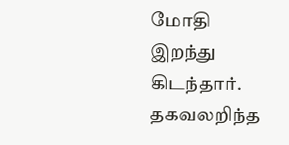மோதி இறந்து கிடந்தார்.
தகவலறிந்த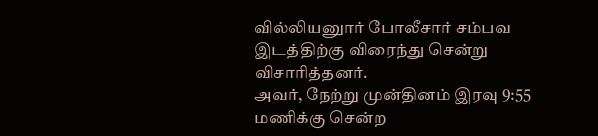வில்லியனுார் போலீசார் சம்பவ இடத்திற்கு விரைந்து சென்று விசாரித்தனர்.
அவர், நேற்று முன்தினம் இரவு 9:55 மணிக்கு சென்ற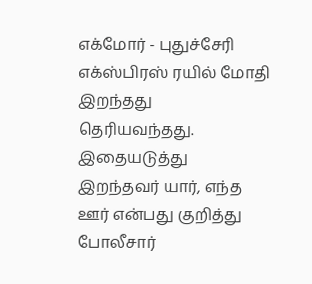எக்மோர் - புதுச்சேரி எக்ஸ்பிரஸ் ரயில் மோதி இறந்தது தெரியவந்தது.
இதையடுத்து இறந்தவர் யார், எந்த ஊர் என்பது குறித்து போலீசார்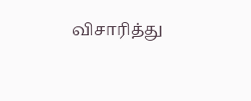விசாரித்து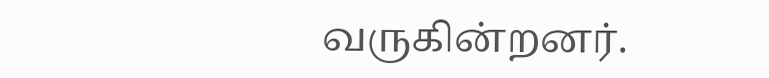வருகின்றனர்.